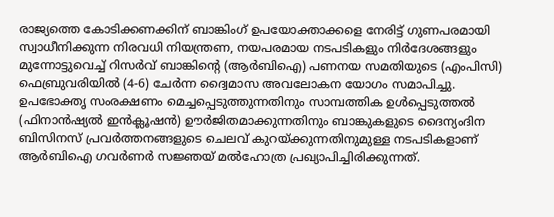രാജ്യത്തെ കോടിക്കണക്കിന് ബാങ്കിംഗ് ഉപയോക്താക്കളെ നേരിട്ട് ഗുണപരമായി സ്വാധീനിക്കുന്ന നിരവധി നിയന്ത്രണ, നയപരമായ നടപടികളും നിർദേശങ്ങളും മുന്നോട്ടുവെച്ച് റിസർവ് ബാങ്കിന്റെ (ആർബിഐ) പണനയ സമതിയുടെ (എംപിസി) ഫെബ്രുവരിയിൽ (4-6) ചേർന്ന ദ്വൈമാസ അവലോകന യോഗം സമാപിച്ചു.
ഉപഭോക്തൃ സംരക്ഷണം മെച്ചപ്പെടുത്തുന്നതിനും സാമ്പത്തിക ഉൾപ്പെടുത്തൽ (ഫിനാൻഷ്യൽ ഇൻക്ലൂഷൻ) ഊർജിതമാക്കുന്നതിനും ബാങ്കുകളുടെ ദൈന്യംദിന ബിസിനസ് പ്രവർത്തനങ്ങളുടെ ചെലവ് കുറയ്ക്കുന്നതിനുമുള്ള നടപടികളാണ് ആർബിഐ ഗവർണർ സജ്ഞയ് മൽഹോത്ര പ്രഖ്യാപിച്ചിരിക്കുന്നത്.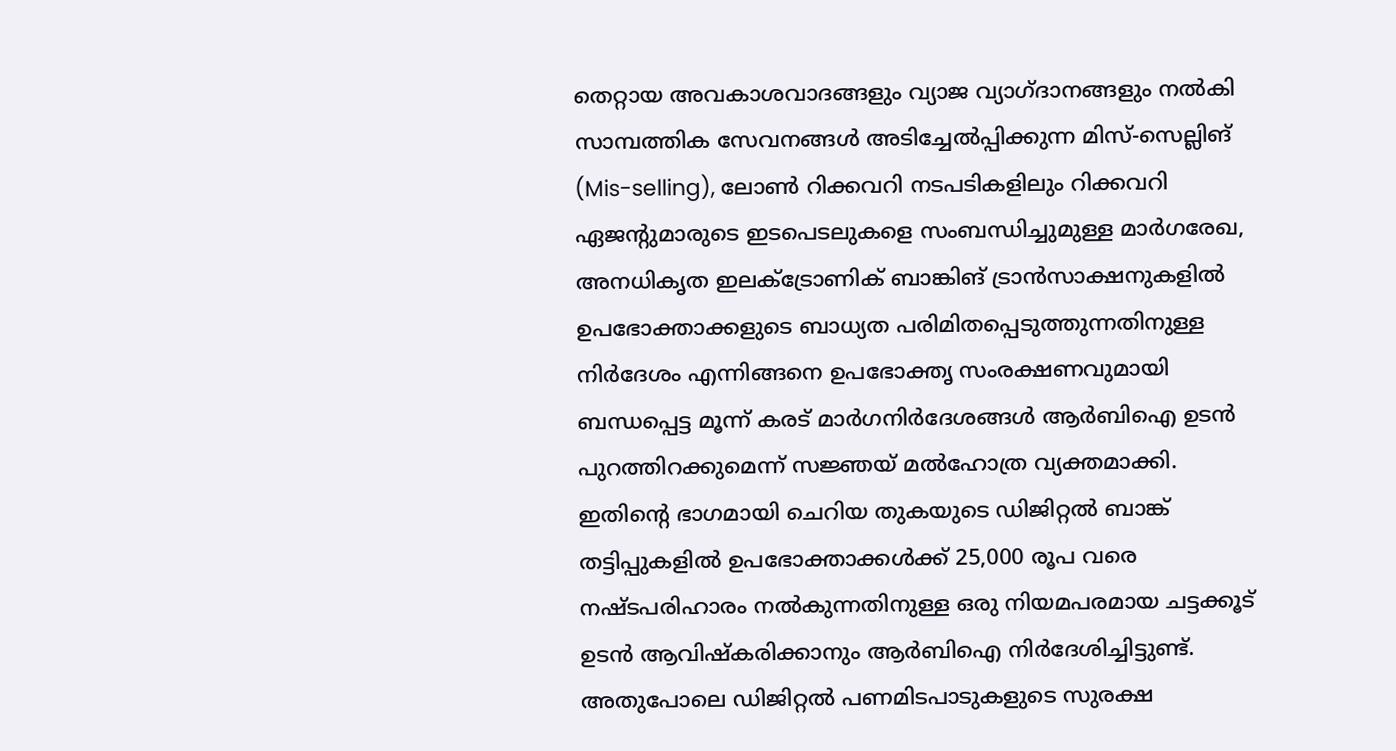തെറ്റായ അവകാശവാദങ്ങളും വ്യാജ വ്യാഗ്ദാനങ്ങളും നൽകി സാമ്പത്തിക സേവനങ്ങൾ അടിച്ചേൽപ്പിക്കുന്ന മിസ്-സെല്ലിങ് (Mis-selling), ലോൺ റിക്കവറി നടപടികളിലും റിക്കവറി ഏജന്റുമാരുടെ ഇടപെടലുകളെ സംബന്ധിച്ചുമുള്ള മാർഗരേഖ, അനധികൃത ഇലക്ട്രോണിക് ബാങ്കിങ് ട്രാൻസാക്ഷനുകളിൽ ഉപഭോക്താക്കളുടെ ബാധ്യത പരിമിതപ്പെടുത്തുന്നതിനുള്ള നിർദേശം എന്നിങ്ങനെ ഉപഭോക്തൃ സംരക്ഷണവുമായി ബന്ധപ്പെട്ട മൂന്ന് കരട് മാർഗനിർദേശങ്ങൾ ആർബിഐ ഉടൻ പുറത്തിറക്കുമെന്ന് സജ്ഞയ് മൽഹോത്ര വ്യക്തമാക്കി.
ഇതിന്റെ ഭാഗമായി ചെറിയ തുകയുടെ ഡിജിറ്റൽ ബാങ്ക് തട്ടിപ്പുകളിൽ ഉപഭോക്താക്കൾക്ക് 25,000 രൂപ വരെ നഷ്ടപരിഹാരം നൽകുന്നതിനുള്ള ഒരു നിയമപരമായ ചട്ടക്കൂട് ഉടൻ ആവിഷ്കരിക്കാനും ആർബിഐ നിർദേശിച്ചിട്ടുണ്ട്.
അതുപോലെ ഡിജിറ്റൽ പണമിടപാടുകളുടെ സുരക്ഷ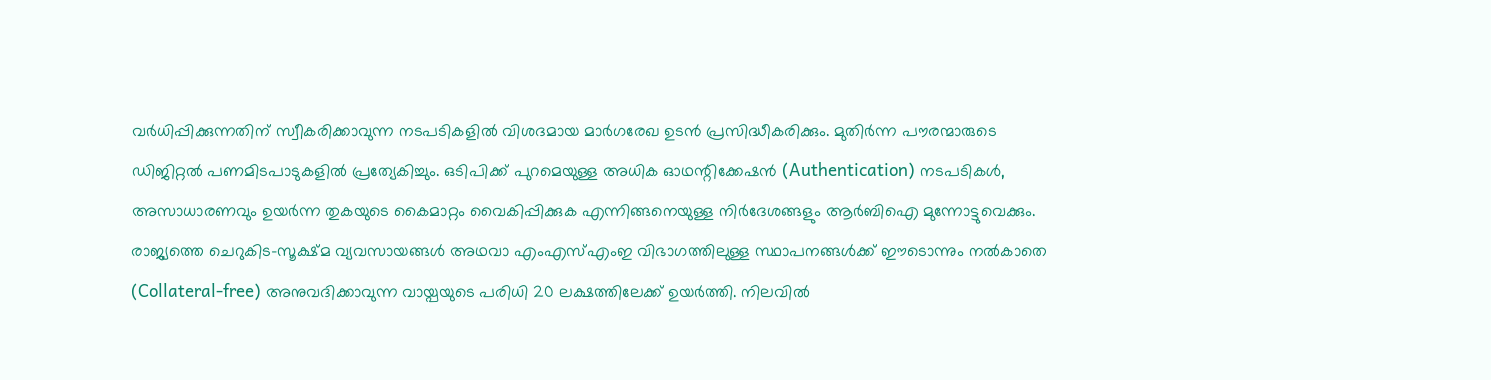വർധിപ്പിക്കുന്നതിന് സ്വീകരിക്കാവുന്ന നടപടികളിൽ വിശദമായ മാർഗരേഖ ഉടൻ പ്രസിദ്ധീകരിക്കും. മുതിർന്ന പൗരന്മാരുടെ ഡിജിറ്റൽ പണമിടപാടുകളിൽ പ്രത്യേകിച്ചും. ഒടിപിക്ക് പുറമെയുള്ള അധിക ഓഥന്റിക്കേഷൻ (Authentication) നടപടികൾ, അസാധാരണവും ഉയർന്ന തുകയുടെ കൈമാറ്റം വൈകിപ്പിക്കുക എന്നിങ്ങനെയുള്ള നിർദേശങ്ങളും ആർബിഐ മുന്നോട്ടുവെക്കും.
രാജ്യത്തെ ചെറുകിട-സൂക്ഷ്മ വ്യവസായങ്ങൾ അഥവാ എംഎസ്എംഇ വിഭാഗത്തിലുള്ള സ്ഥാപനങ്ങൾക്ക് ഈടൊന്നും നൽകാതെ (Collateral-free) അനുവദിക്കാവുന്ന വായ്പയുടെ പരിധി 20 ലക്ഷത്തിലേക്ക് ഉയർത്തി. നിലവിൽ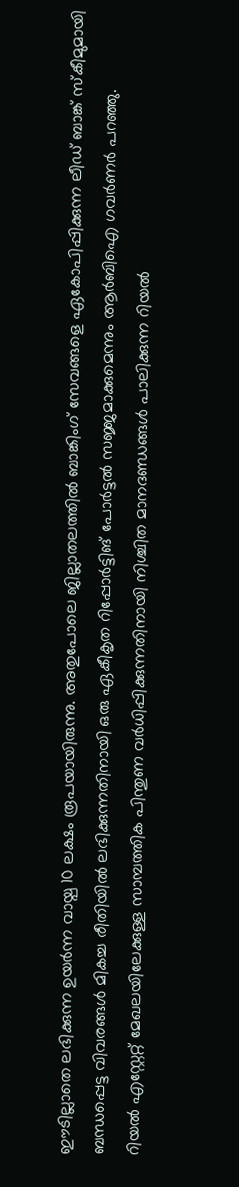ഈടില്ലാതെ ലഭിക്കുന്ന ഉയർന്ന വായ്പ 10 ലക്ഷം രൂപയായിരുന്നു. അതുപോലെ ജില്ലാതലത്തിൽ ബാങ്കിംഗ് സേവങ്ങളെ ഏകോപിപ്പിക്കുന്ന ലീഡ് ബാങ്ക് സ്കീമുമായി ബന്ധപ്പെട്ട വിവരങ്ങൾ മികച്ച രീതിയിൽ ലഭിക്കുന്നതിനായി ഒരു ഏകീകൃത റിപ്പോർട്ടിങ് പോർട്ടൽ സജ്ജമാക്കുമെന്നും ആർബിഐ ഗവർണർ പറഞ്ഞു.
റിയൽ എസ്റ്റേറ്റ് മേഖലയിലേക്കുള്ള സാമ്പത്തിക പിന്തുണ വർധിപ്പിക്കുന്നതിനായി നിശ്ചിത മാനദണ്ഡങ്ങൾ പാലിക്കുന്ന റിയൽ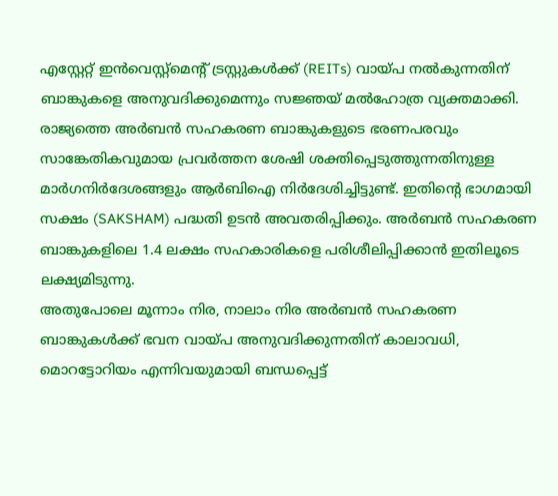എസ്റ്റേറ്റ് ഇൻവെസ്റ്റ്മെന്റ് ട്രസ്റ്റുകൾക്ക് (REITs) വായ്പ നൽകുന്നതിന് ബാങ്കുകളെ അനുവദിക്കുമെന്നും സജ്ഞയ് മൽഹോത്ര വ്യക്തമാക്കി.
രാജ്യത്തെ അർബൻ സഹകരണ ബാങ്കുകളുടെ ഭരണപരവും സാങ്കേതികവുമായ പ്രവർത്തന ശേഷി ശക്തിപ്പെടുത്തുന്നതിനുള്ള മാർഗനിർദേശങ്ങളും ആർബിഐ നിർദേശിച്ചിട്ടുണ്ട്. ഇതിന്റെ ഭാഗമായി സക്ഷം (SAKSHAM) പദ്ധതി ഉടൻ അവതരിപ്പിക്കും. അർബൻ സഹകരണ ബാങ്കുകളിലെ 1.4 ലക്ഷം സഹകാരികളെ പരിശീലിപ്പിക്കാൻ ഇതിലൂടെ ലക്ഷ്യമിടുന്നു.
അതുപോലെ മൂന്നാം നിര, നാലാം നിര അർബൻ സഹകരണ ബാങ്കുകൾക്ക് ഭവന വായ്പ അനുവദിക്കുന്നതിന് കാലാവധി, മൊറട്ടോറിയം എന്നിവയുമായി ബന്ധപ്പെട്ട്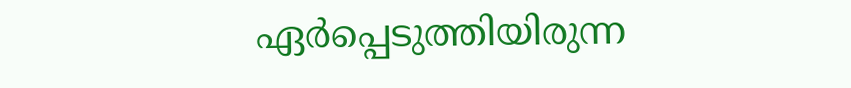ഏർപ്പെടുത്തിയിരുന്ന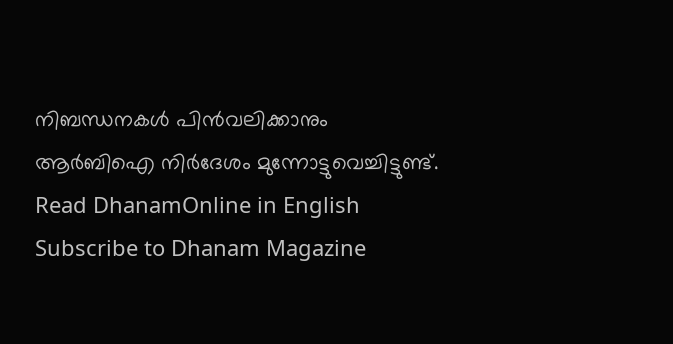നിബന്ധനകൾ പിൻവലിക്കാനും ആർബിഐ നിർദേശം മുന്നോട്ടുവെച്ചിട്ടുണ്ട്.
Read DhanamOnline in English
Subscribe to Dhanam Magazine